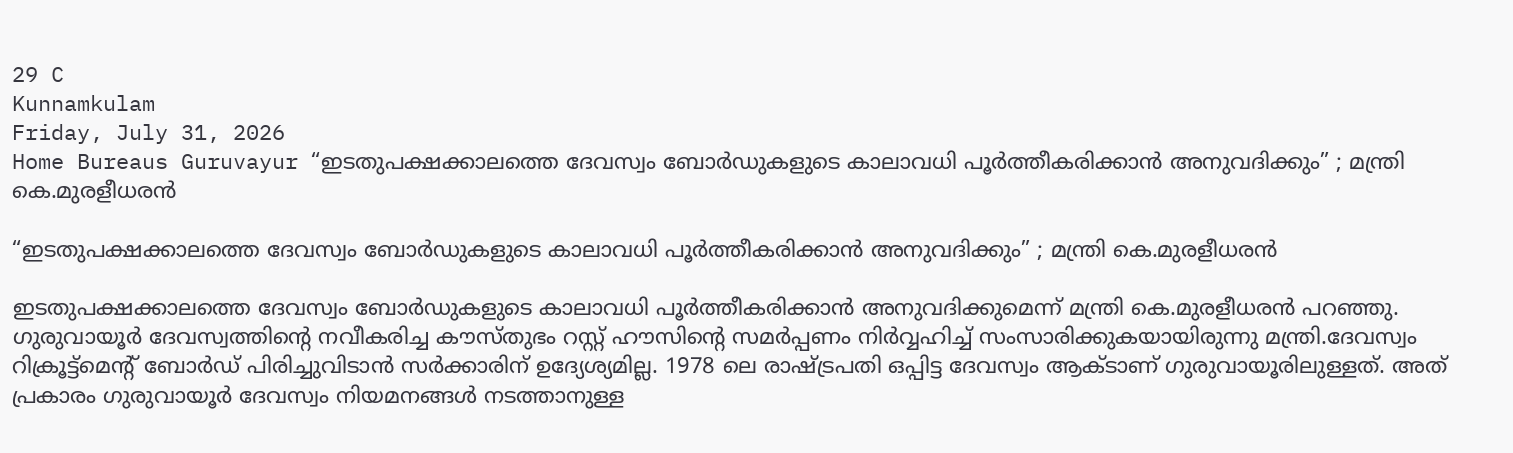29 C
Kunnamkulam
Friday, July 31, 2026
Home Bureaus Guruvayur “ഇടതുപക്ഷക്കാലത്തെ ദേവസ്വം ബോര്‍ഡുകളുടെ കാലാവധി പൂര്‍ത്തീകരിക്കാന്‍ അനുവദിക്കും” ; മന്ത്രി കെ.മുരളീധരന്‍

“ഇടതുപക്ഷക്കാലത്തെ ദേവസ്വം ബോര്‍ഡുകളുടെ കാലാവധി പൂര്‍ത്തീകരിക്കാന്‍ അനുവദിക്കും” ; മന്ത്രി കെ.മുരളീധരന്‍

ഇടതുപക്ഷക്കാലത്തെ ദേവസ്വം ബോര്‍ഡുകളുടെ കാലാവധി പൂര്‍ത്തീകരിക്കാന്‍ അനുവദിക്കുമെന്ന് മന്ത്രി കെ.മുരളീധരന്‍ പറഞ്ഞു. ഗുരുവായൂര്‍ ദേവസ്വത്തിന്റെ നവീകരിച്ച കൗസ്തുഭം റസ്റ്റ് ഹൗസിന്റെ സമര്‍പ്പണം നിര്‍വ്വഹിച്ച് സംസാരിക്കുകയായിരുന്നു മന്ത്രി.ദേവസ്വം റിക്രൂട്ട്‌മെന്റ് ബോര്‍ഡ് പിരിച്ചുവിടാന്‍ സര്‍ക്കാരിന് ഉദ്യേശ്യമില്ല. 1978 ലെ രാഷ്ട്രപതി ഒപ്പിട്ട ദേവസ്വം ആക്ടാണ് ഗുരുവായൂരിലുള്ളത്. അത് പ്രകാരം ഗുരുവായൂര്‍ ദേവസ്വം നിയമനങ്ങള്‍ നടത്താനുള്ള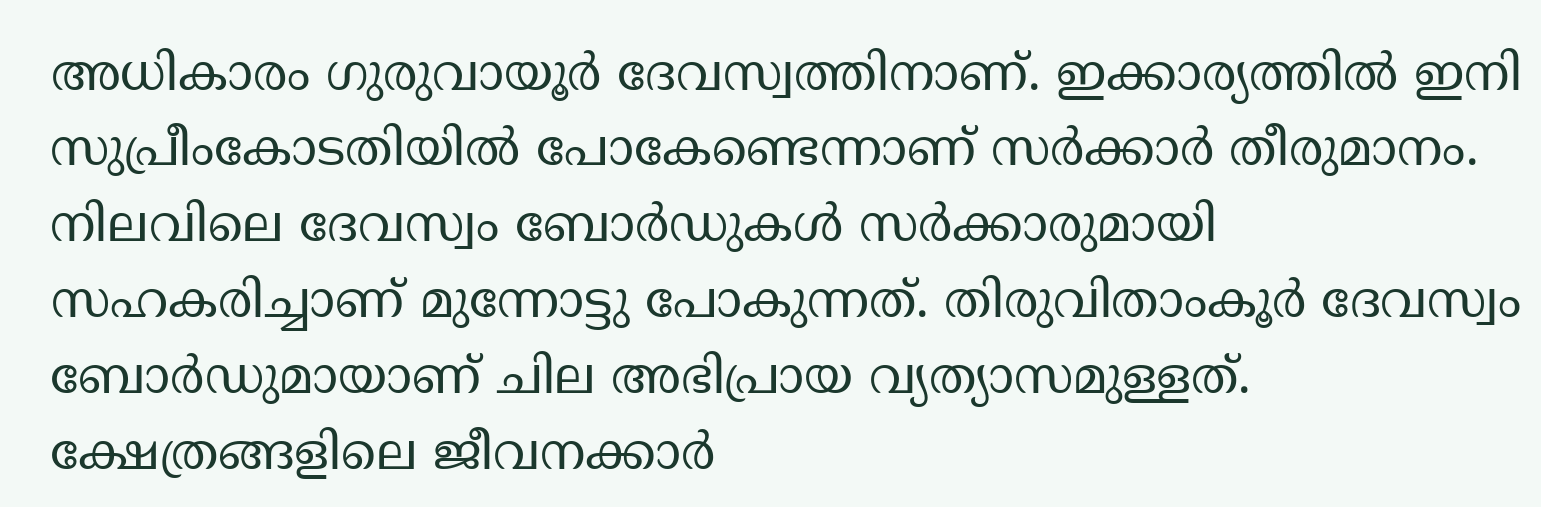അധികാരം ഗുരുവായൂര്‍ ദേവസ്വത്തിനാണ്. ഇക്കാര്യത്തില്‍ ഇനി സുപ്രീംകോടതിയില്‍ പോകേണ്ടെന്നാണ് സര്‍ക്കാര്‍ തീരുമാനം. നിലവിലെ ദേവസ്വം ബോര്‍ഡുകള്‍ സര്‍ക്കാരുമായി സഹകരിച്ചാണ് മുന്നോട്ടു പോകുന്നത്. തിരുവിതാംകൂര്‍ ദേവസ്വം ബോര്‍ഡുമായാണ് ചില അഭിപ്രായ വ്യത്യാസമുള്ളത്. ക്ഷേത്രങ്ങളിലെ ജീവനക്കാര്‍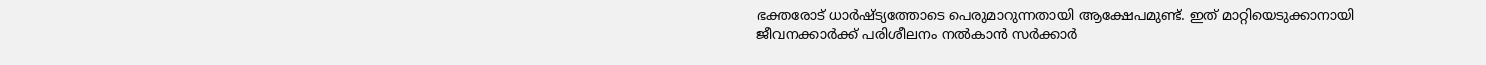ഭക്തരോട് ധാര്‍ഷ്ട്യത്തോടെ പെരുമാറുന്നതായി ആക്ഷേപമുണ്ട്. ഇത് മാറ്റിയെടുക്കാനായി ജീവനക്കാര്‍ക്ക് പരിശീലനം നല്‍കാന്‍ സര്‍ക്കാര്‍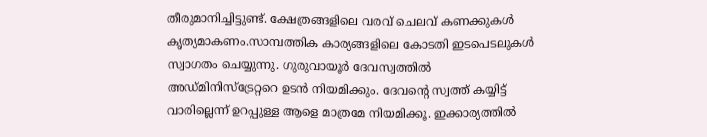തീരുമാനിച്ചിട്ടുണ്ട്. ക്ഷേത്രങ്ങളിലെ വരവ് ചെലവ് കണക്കുകള്‍ കൃത്യമാകണം.സാമ്പത്തിക കാര്യങ്ങളിലെ കോടതി ഇടപെടലുകള്‍ സ്വാഗതം ചെയ്യുന്നു. ഗുരുവായൂര്‍ ദേവസ്വത്തില്‍ അഡ്മിനിസ്ട്രേറ്ററെ ഉടന്‍ നിയമിക്കും. ദേവന്റെ സ്വത്ത് കയ്യിട്ട് വാരില്ലെന്ന് ഉറപ്പുള്ള ആളെ മാത്രമേ നിയമിക്കൂ. ഇക്കാര്യത്തില്‍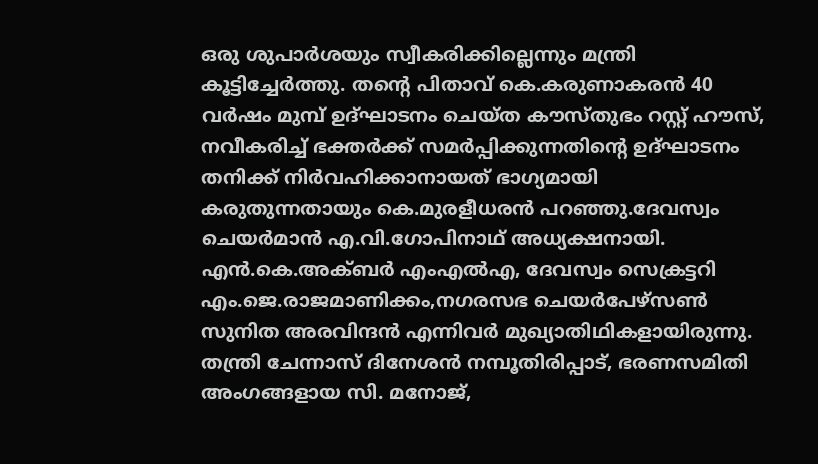ഒരു ശുപാര്‍ശയും സ്വീകരിക്കില്ലെന്നും മന്ത്രി കൂട്ടിച്ചേര്‍ത്തു. തന്റെ പിതാവ് കെ.കരുണാകരന്‍ 40 വര്‍ഷം മുമ്പ് ഉദ്ഘാടനം ചെയ്ത കൗസ്തുഭം റസ്റ്റ് ഹൗസ്, നവീകരിച്ച് ഭക്തര്‍ക്ക് സമര്‍പ്പിക്കുന്നതിന്റെ ഉദ്ഘാടനം തനിക്ക് നിര്‍വഹിക്കാനായത് ഭാഗ്യമായി കരുതുന്നതായും കെ.മുരളീധരന്‍ പറഞ്ഞു.ദേവസ്വം ചെയര്‍മാന്‍ എ.വി.ഗോപിനാഥ് അധ്യക്ഷനായി. എന്‍.കെ.അക്ബര്‍ എംഎല്‍എ, ദേവസ്വം സെക്രട്ടറി എം.ജെ.രാജമാണിക്കം,നഗരസഭ ചെയര്‍പേഴ്‌സണ്‍ സുനിത അരവിന്ദന്‍ എന്നിവര്‍ മുഖ്യാതിഥികളായിരുന്നു. തന്ത്രി ചേന്നാസ് ദിനേശന്‍ നമ്പൂതിരിപ്പാട്, ഭരണസമിതി അംഗങ്ങളായ സി. മനോജ്,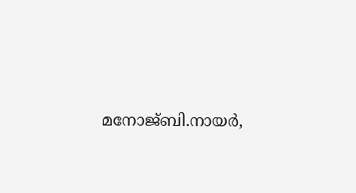മനോജ്ബി.നായര്‍,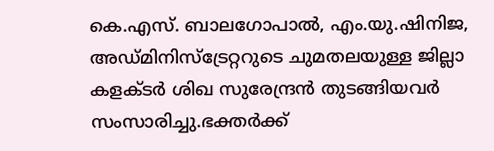കെ.എസ്. ബാലഗോപാല്‍, എം.യു.ഷിനിജ, അഡ്മിനിസ്‌ട്രേറ്ററുടെ ചുമതലയുള്ള ജില്ലാ കളക്ടര്‍ ശിഖ സുരേന്ദ്രന്‍ തുടങ്ങിയവര്‍ സംസാരിച്ചു.ഭക്തര്‍ക്ക്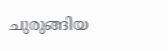ചുരുങ്ങിയ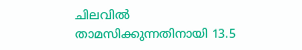ചിലവില്‍ താമസിക്കുന്നതിനായി 13.5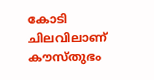കോടി ചിലവിലാണ് കൗസ്തുഭം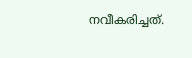നവീകരിച്ചത്.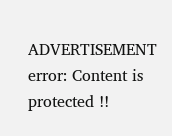ADVERTISEMENT
error: Content is protected !!